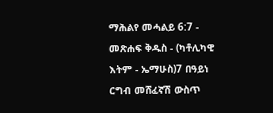ማሕልየ መሓልይ 6:7 - መጽሐፍ ቅዱስ - (ካቶሊካዊ እትም - ኤማሁስ)7 በዓይነ ርግብ መሸፈኛሽ ውስጥ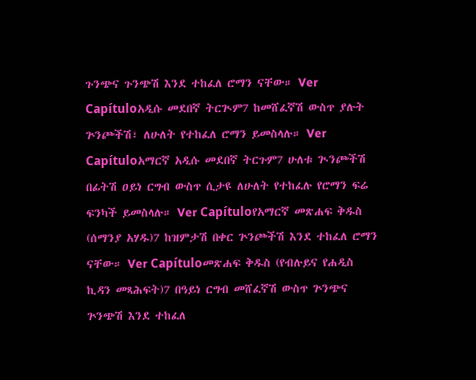ጉንጭና ጉንጭሽ እንደ ተከፈለ ሮማን ናቸው። Ver Capítuloአዲሱ መደበኛ ትርጒም7 ከመሸፈኛሽ ውስጥ ያሉት ጕንጮችሽ፣ ለሁለት የተከፈለ ሮማን ይመስላሉ። Ver Capítuloአማርኛ አዲሱ መደበኛ ትርጉም7 ሁለቱ ጒንጮችሽ በፊትሽ ዐይነ ርግብ ውስጥ ሲታዩ ለሁለት የተከፈሉ የሮማን ፍሬ ፍንካች ይመስላሉ። Ver Capítuloየአማርኛ መጽሐፍ ቅዱስ (ሰማንያ አሃዱ)7 ከዝምታሽ በቀር ጕንጮችሽ እንደ ተከፈለ ሮማን ናቸው። Ver Capítuloመጽሐፍ ቅዱስ (የብሉይና የሐዲስ ኪዳን መጻሕፍት)7 በዓይነ ርግብ መሸፈኛሽ ውስጥ ጕንጭና ጕንጭሽ እንደ ተከፈለ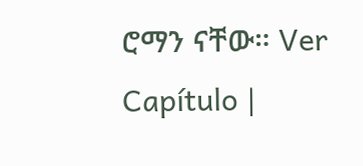ሮማን ናቸው። Ver Capítulo |